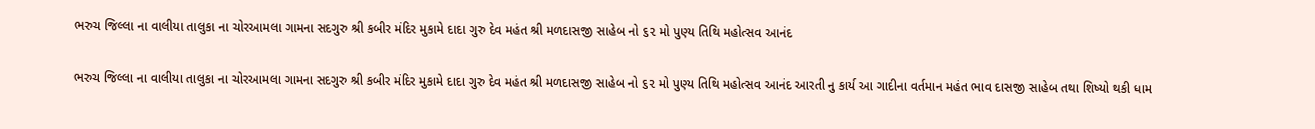ભરુચ જિલ્લા ના વાલીયા તાલુકા ના ચોરઆમલા ગામના સદગુરુ શ્રી કબીર મંદિર મુકામે દાદા ગુરુ દેવ મહંત શ્રી મળદાસજી સાહેબ નો ૬૨ મો પુણ્ય તિથિ મહોત્સવ આનંદ

ભરુચ જિલ્લા ના વાલીયા તાલુકા ના ચોરઆમલા ગામના સદગુરુ શ્રી કબીર મંદિર મુકામે દાદા ગુરુ દેવ મહંત શ્રી મળદાસજી સાહેબ નો ૬૨ મો પુણ્ય તિથિ મહોત્સવ આનંદ આરતી નુ કાર્ય આ ગાદીના વર્તમાન મહંત ભાવ દાસજી સાહેબ તથા શિષ્યો થકી ધામ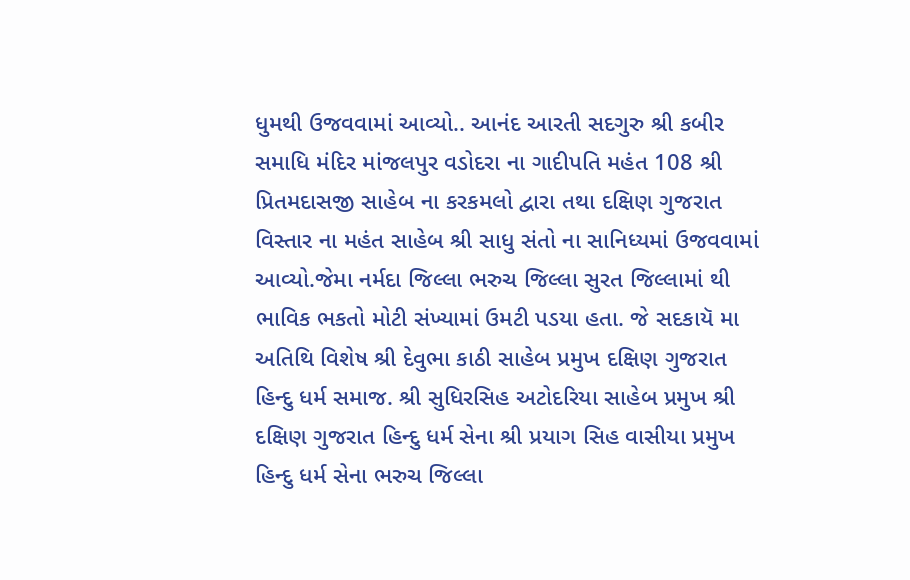ધુમથી ઉજવવામાં આવ્યો.. આનંદ આરતી સદગુરુ શ્રી કબીર સમાધિ મંદિર માંજલપુર વડોદરા ના ગાદીપતિ મહંત 108 શ્રી પ્રિતમદાસજી સાહેબ ના કરકમલો દ્વારા તથા દક્ષિણ ગુજરાત વિસ્તાર ના મહંત સાહેબ શ્રી સાધુ સંતો ના સાનિધ્યમાં ઉજવવામાં આવ્યો.જેમા નર્મદા જિલ્લા ભરુચ જિલ્લા સુરત જિલ્લામાં થી ભાવિક ભકતો મોટી સંખ્યામાં ઉમટી પડયા હતા. જે સદકાયૅ મા અતિથિ વિશેષ શ્રી દેવુભા કાઠી સાહેબ પ્રમુખ દક્ષિણ ગુજરાત હિન્દુ ધર્મ સમાજ. શ્રી સુધિરસિહ અટોદરિયા સાહેબ પ્રમુખ શ્રી દક્ષિણ ગુજરાત હિન્દુ ધર્મ સેના શ્રી પ્રયાગ સિહ વાસીયા પ્રમુખ હિન્દુ ધર્મ સેના ભરુચ જિલ્લા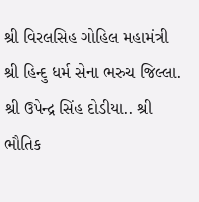શ્રી વિરલસિહ ગોહિલ મહામંત્રી શ્રી હિન્દુ ધર્મ સેના ભરુચ જિલ્લા. શ્રી ઉપેન્દ્ર સિંહ દોડીયા.. શ્રી ભૌતિક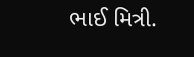ભાઈ મિત્રી.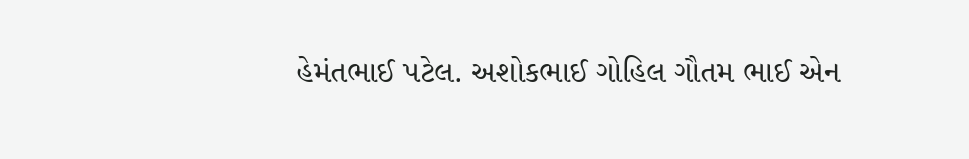હેમંતભાઈ પટેલ. અશોકભાઈ ગોહિલ ગૌતમ ભાઈ એન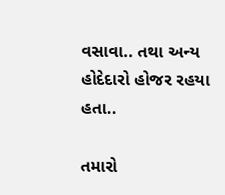વસાવા.. તથા અન્ય હોદેદારો હોજર રહયા હતા..

તમારો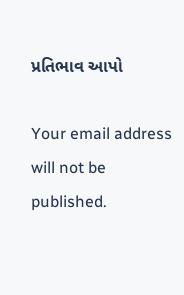પ્રતિભાવ આપો

Your email address will not be published.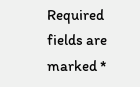Required fields are marked *